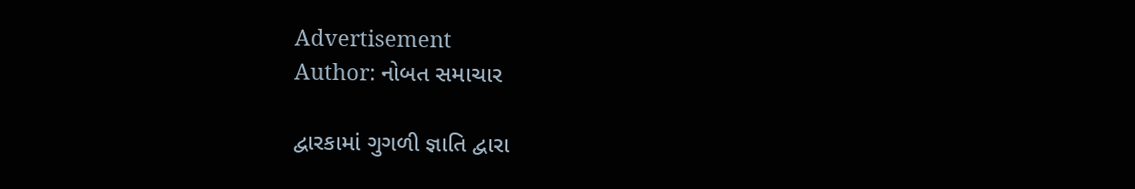Advertisement
Author: નોબત સમાચાર

દ્વારકામાં ગુગળી જ્ઞાતિ દ્વારા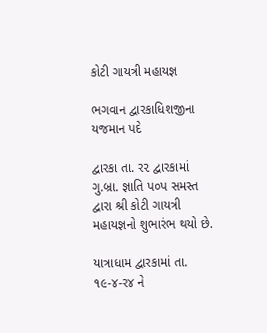કોટી ગાયત્રી મહાયજ્ઞ

ભગવાન દ્વારકાધિશજીના યજમાન પદે

દ્વારકા તા. ર૨ દ્વારકામાં ગુ.બ્રા. જ્ઞાતિ પ૦પ સમસ્ત દ્વારા શ્રી કોટી ગાયત્રી મહાયજ્ઞનો શુભારંભ થયો છે.

યાત્રાધામ દ્વારકામાં તા. ૧૯-૪-ર૪ ને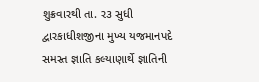શુક્રવારથી તા. ર૩ સુધી દ્વારકાધીશજીના મુખ્ય યજમાનપદે સમસ્ત જ્ઞાતિ કલ્યાણાર્થે જ્ઞાતિની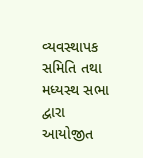વ્યવસ્થાપક સમિતિ તથા મધ્યસ્થ સભા દ્વારા આયોજીત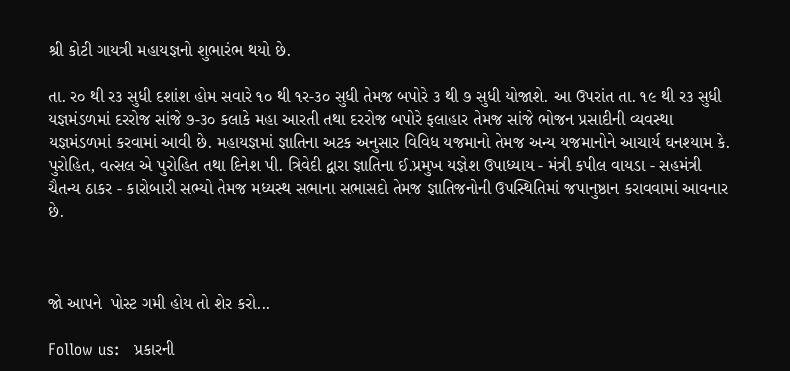શ્રી કોટી ગાયત્રી મહાયજ્ઞનો શુભારંભ થયો છે.

તા. ર૦ થી ર૩ સુધી દશાંશ હોમ સવારે ૧૦ થી ૧ર-૩૦ સુધી તેમજ બપોરે ૩ થી ૭ સુધી યોજાશે. આ ઉપરાંત તા. ૧૯ થી ર૩ સુધી યજ્ઞમંડળમાં દરરોજ સાંજે ૭-૩૦ કલાકે મહા આરતી તથા દરરોજ બપોરે ફલાહાર તેમજ સાંજે ભોજન પ્રસાદીની વ્યવસ્થા યજ્ઞમંડળમાં કરવામાં આવી છે. મહાયજ્ઞમાં જ્ઞાતિના અટક અનુસાર વિવિધ યજમાનો તેમજ અન્ય યજમાનોને આચાર્ય ઘનશ્યામ કે. પુરોહિત, વત્સલ એ પુરોહિત તથા દિનેશ પી. ત્રિવેદી દ્વારા જ્ઞાતિના ઈ.પ્રમુખ યજ્ઞેશ ઉપાધ્યાય - મંત્રી કપીલ વાયડા - સહમંત્રી ચૈતન્ય ઠાકર - કારોબારી સભ્યો તેમજ મધ્યસ્થ સભાના સભાસદો તેમજ જ્ઞાતિજનોની ઉપસ્થિતિમાં જપાનુષ્ઠાન કરાવવામાં આવનાર છે.



જો આપને  પોસ્ટ ગમી હોય તો શેર કરો...

Follow us:   પ્રકારની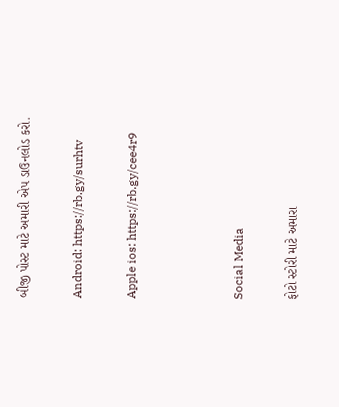બીજી પોસ્ટ માટે અમારી એપ ડાઉનલોડ કરો.

Android: https://rb.gy/surhtv

Apple ios: https://rb.gy/cee4r9



Social Media

ફોટો સ્ટોરી માટે અમારા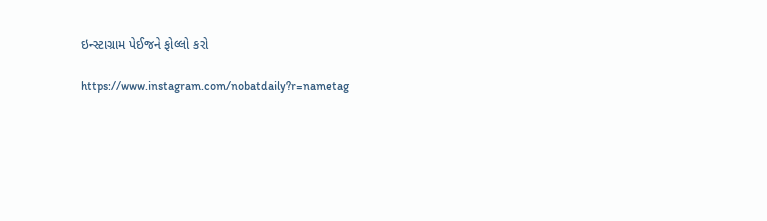ઇન્સ્ટાગ્રામ પેઈજને ફોલ્લો કરો

https://www.instagram.com/nobatdaily?r=nametag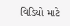વિડિયો માટે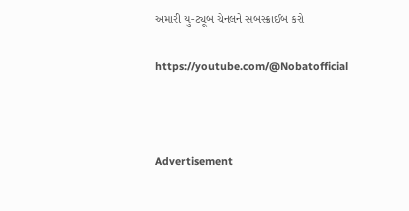અમારી યુ-ટ્યૂબ ચેનલને સબસ્ક્રાઈબ કરો

https://youtube.com/@Nobatofficial



Advertisement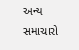અન્ય સમાચારો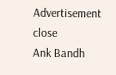Advertisement
close
Ank Bandh